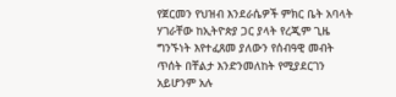የጀርመን የህዝብ እንደራሴዎች ምክር ቤት አባላት ሃገራቸው ከኢትዮጵያ ጋር ያላት የረጂም ጊዜ ግንኙነት እየተፈጸመ ያለውን የሰብዓዊ መብት ጥሰት በቸልታ እንድንመለከት የሚያደርገን አይሆንም አሉ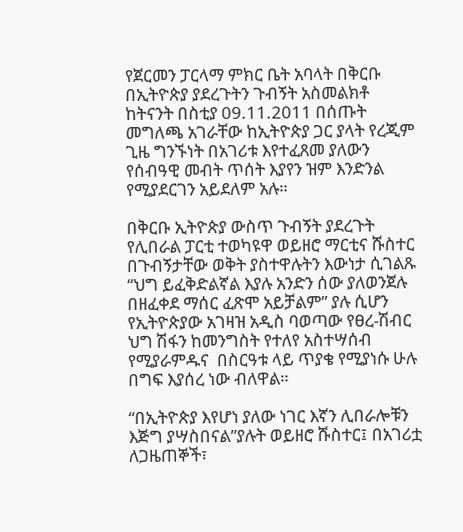የጀርመን ፓርላማ ምክር ቤት አባላት በቅርቡ በኢትዮጵያ ያደረጉትን ጉብኝት አስመልክቶ ከትናንት በስቲያ 09.11.2011 በሰጡት መግለጫ አገራቸው ከኢትዮጵያ ጋር ያላት የረጂም ጊዜ ግንኙነት በአገሪቱ እየተፈጸመ ያለውን የሰብዓዊ መብት ጥሰት እያየን ዝም እንድንል የሚያደርገን አይደለም አሉ።

በቅርቡ ኢትዮጵያ ውስጥ ጉብኝት ያደረጉት የሊበራል ፓርቲ ተወካዩዋ ወይዘሮ ማርቲና ሹስተር  በጉብኝታቸው ወቅት ያስተዋሉትን እውነታ ሲገልጹ “ህግ ይፈቅድልኛል እያሉ አንድን ሰው ያለወንጀሉ በዘፈቀደ ማሰር ፈጽሞ አይቻልም” ያሉ ሲሆን የኢትዮጵያው አገዛዝ አዲስ ባወጣው የፀረ-ሽብር ህግ ሽፋን ከመንግስት የተለየ አስተሣሰብ የሚያራምዱና  በስርዓቱ ላይ ጥያቄ የሚያነሱ ሁሉ በግፍ እያሰረ ነው ብለዋል።

“በኢትዮጵያ እየሆነ ያለው ነገር እኛን ሊበራሎቹን እጅግ ያሣስበናል”ያሉት ወይዘሮ ሹስተር፤ በአገሪቷ ለጋዜጠኞች፣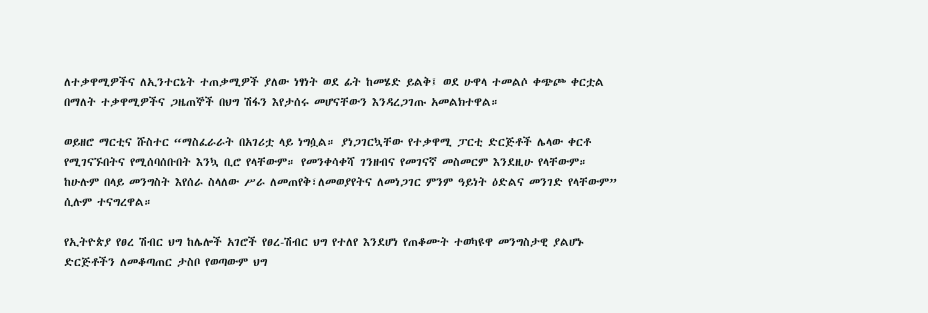ለተቃዋሚዎችና ለኢንተርኔት ተጠቃሚዎች ያለው ነፃነት ወደ ፊት ከመሄድ ይልቅ፤ ወደ ሁዋላ ተመልሶ ቀጭጮ ቀርቷል በማለት ተቃዋሚዎችና ጋዜጠኞች በህግ ሽፋን እየታሰሩ መሆናቸውን እንዳረጋገጡ አመልክተዋል።

ወይዘሮ ማርቲና ሹስተር “ማስፈራራት በአገሪቷ ላይ ነግሷል። ያነጋገርኳቸው የተቃዋሚ ፓርቲ ድርጅቶች ሌላው ቀርቶ የሚገናኙበትና የሚሰባሰቡበት እንኳ ቢሮ የላቸውም። የመንቀሳቀሻ ገንዘብና የመገናኛ መስመርም እንደዚሁ የላቸውም። ከሁሉም በላይ መንግስት እየሰራ ስላለው ሥራ ለመጠየቅ፣ለመወያየትና ለመነጋገር ምንም ዓይነት ዕድልና መንገድ የላቸውም” ሲሉም ተናግረዋል።

የኢትዮጵያ የፀረ ሽብር ህግ ከሌሎች አገሮች የፀረ-ሽብር ህግ የተለየ እንደሆነ የጠቆሙት ተወካዩዋ መንግስታዊ ያልሆኑ ድርጅቶችን ለመቆጣጠር ታስቦ የወጣውም ህግ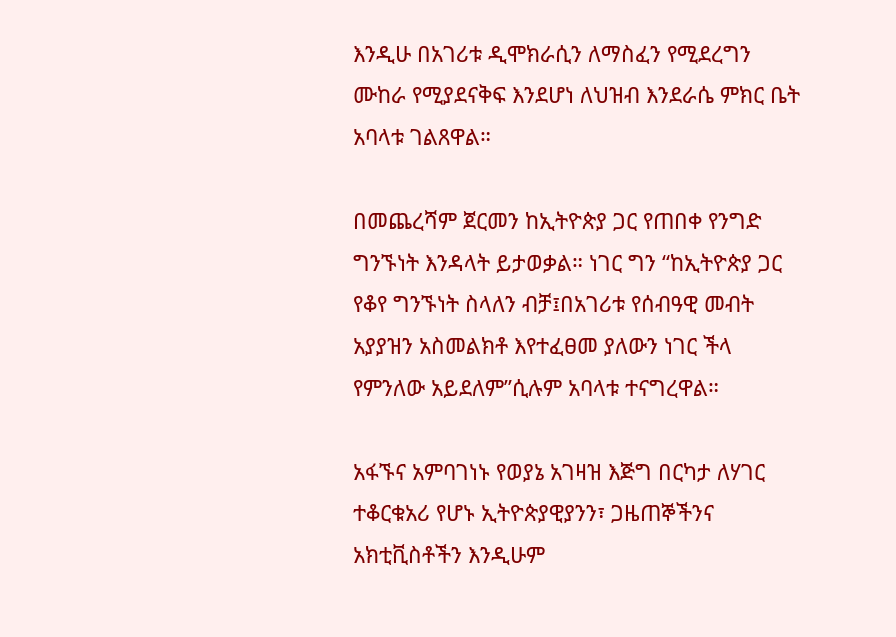እንዲሁ በአገሪቱ ዲሞክራሲን ለማስፈን የሚደረግን ሙከራ የሚያደናቅፍ እንደሆነ ለህዝብ እንደራሴ ምክር ቤት አባላቱ ገልጸዋል።

በመጨረሻም ጀርመን ከኢትዮጵያ ጋር የጠበቀ የንግድ ግንኙነት እንዳላት ይታወቃል። ነገር ግን “ከኢትዮጵያ ጋር የቆየ ግንኙነት ስላለን ብቻ፤በአገሪቱ የሰብዓዊ መብት አያያዝን አስመልክቶ እየተፈፀመ ያለውን ነገር ችላ የምንለው አይደለም”ሲሉም አባላቱ ተናግረዋል።

አፋኙና አምባገነኑ የወያኔ አገዛዝ እጅግ በርካታ ለሃገር ተቆርቁአሪ የሆኑ ኢትዮጵያዊያንን፣ ጋዜጠኞችንና አክቲቪስቶችን እንዲሁም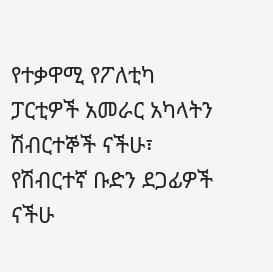የተቃዋሚ የፖለቲካ ፓርቲዎች አመራር አካላትን ሽብርተኞች ናችሁ፣ የሽብርተኛ ቡድን ደጋፊዎች ናችሁ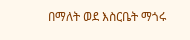በማለት ወደ እስርቤት ማጎሩ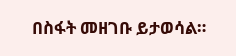በስፋት መዘገቡ ይታወሳል።